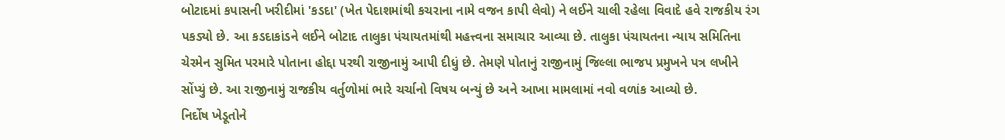બોટાદમાં કપાસની ખરીદીમાં 'કડદા' (ખેત પેદાશમાંથી કચરાના નામે વજન કાપી લેવો) ને લઈને ચાલી રહેલા વિવાદે હવે રાજકીય રંગ પકડ્યો છે. આ કડદાકાંડને લઈને બોટાદ તાલુકા પંચાયતમાંથી મહત્ત્વના સમાચાર આવ્યા છે. તાલુકા પંચાયતના ન્યાય સમિતિના ચેરમેન સુમિત પરમારે પોતાના હોદ્દા પરથી રાજીનામું આપી દીધું છે. તેમણે પોતાનું રાજીનામું જિલ્લા ભાજપ પ્રમુખને પત્ર લખીને સોંપ્યું છે. આ રાજીનામું રાજકીય વર્તુળોમાં ભારે ચર્ચાનો વિષય બન્યું છે અને આખા મામલામાં નવો વળાંક આવ્યો છે.
નિર્દોષ ખેડૂતોને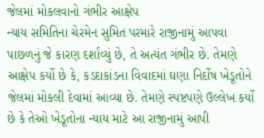જેલમાં મોકલવાનો ગંભીર આક્ષેપ
ન્યાય સમિતિના ચેરમેન સુમિત પરમારે રાજીનામું આપવા પાછળનું જે કારણ દર્શાવ્યું છે, તે અત્યંત ગંભીર છે. તેમણે આક્ષેપ કર્યો છે કે, કડદાકાંડના વિવાદમાં ઘણા નિર્દોષ ખેડૂતોને જેલમાં મોકલી દેવામાં આવ્યા છે. તેમણે સ્પષ્ટપણે ઉલ્લેખ કર્યો છે કે તેઓ ખેડૂતોના ન્યાય માટે આ રાજીનામું આપી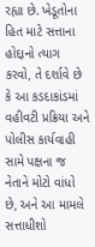રહ્યા છે. ખેડૂતોના હિત માટે સત્તાના હોદ્દાનો ત્યાગ કરવો, તે દર્શાવે છે કે આ કડદાકાંડમાં વહીવટી પ્રક્રિયા અને પોલીસ કાર્યવાહી સામે પક્ષના જ નેતાને મોટો વાંધો છે, અને આ મામલે સત્તાધીશો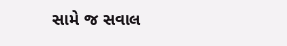સામે જ સવાલ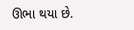ઊભા થયા છે.